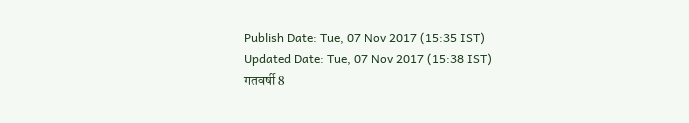Publish Date: Tue, 07 Nov 2017 (15:35 IST)
Updated Date: Tue, 07 Nov 2017 (15:38 IST)
गतवर्षी 8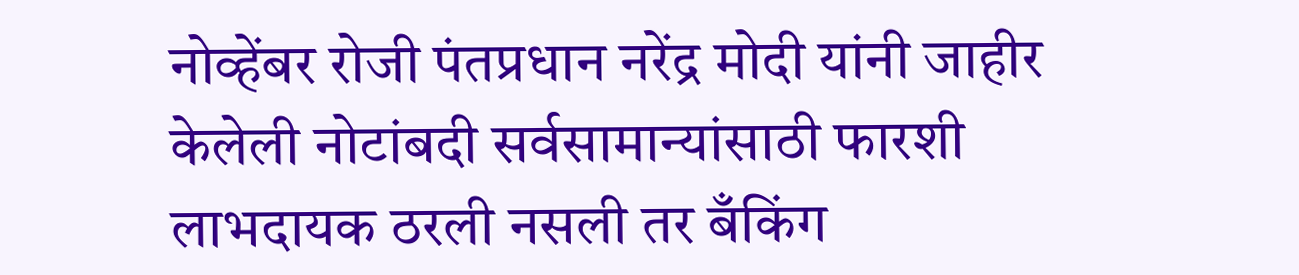नोव्हेंबर रोजी पंतप्रधान नरेंद्र मोदी यांनी जाहीर केलेली नोटांबदी सर्वसामान्यांसाठी फारशी लाभदायक ठरली नसली तर बँकिंग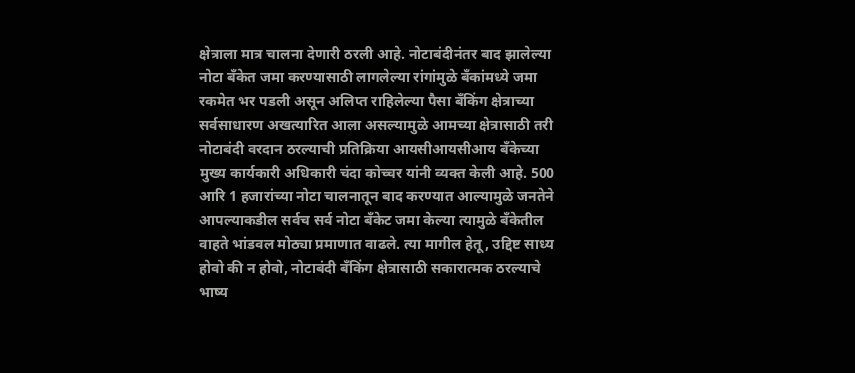क्षेत्राला मात्र चालना देणारी ठरली आहे. नोटाबंदीनंतर बाद झालेल्या नोटा बँकेत जमा करण्यासाठी लागलेल्या रांगांमुळे बँकांमध्ये जमा रकमेत भर पडली असून अलिप्त राहिलेल्या पैसा बँकिंग क्षेत्राच्या सर्वसाधारण अखत्यारित आला असल्यामुळे आमच्या क्षेत्रासाठी तरी नोटाबंदी वरदान ठरल्याची प्रतिक्रिया आयसीआयसीआय बँकेच्या मुख्य कार्यकारी अधिकारी चंदा कोच्चर यांनी व्यक्त केली आहे. 500 आरि 1 हजारांच्या नोटा चालनातून बाद करण्यात आल्यामुळे जनतेने आपल्याकडील सर्वच सर्व नोटा बँकेट जमा केल्या त्यामुळे बँकेतील वाहते भांडवल मोठ्या प्रमाणात वाढले. त्या मागील हेतू, उद्दिष्ट साध्य होवो की न होवो, नोटाबंदी बँकिंग क्षेत्रासाठी सकारात्मक ठरल्याचे भाष्य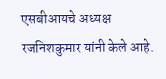एसबीआयचे अध्यक्ष रजनिशकुमार यांनी केले आहे.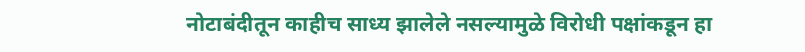नोटाबंदीतून काहीच साध्य झालेले नसल्यामुळे विरोधी पक्षांकडून हा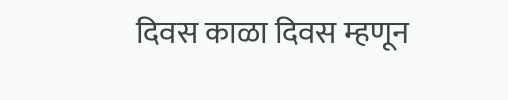दिवस काळा दिवस म्हणून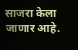साजरा केला जाणार आहे.